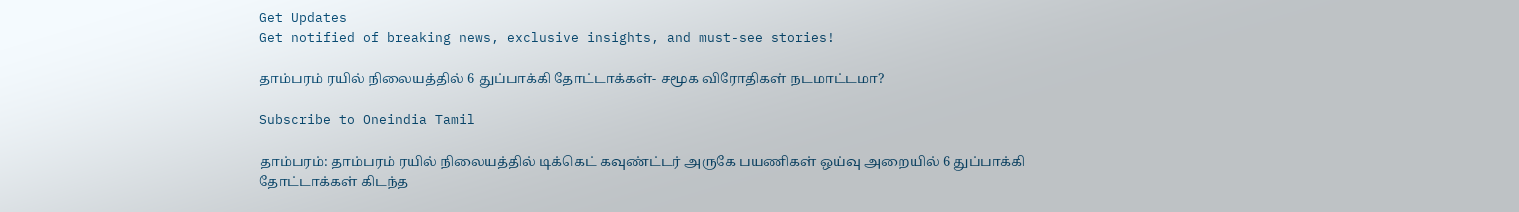Get Updates
Get notified of breaking news, exclusive insights, and must-see stories!

தாம்பரம் ரயில் நிலையத்தில் 6 துப்பாக்கி தோட்டாக்கள்- சமூக விரோதிகள் நடமாட்டமா?

Subscribe to Oneindia Tamil

தாம்பரம்: தாம்பரம் ரயில் நிலையத்தில் டிக்கெட் கவுண்ட்டர் அருகே பயணிகள் ஒய்வு அறையில் 6 துப்பாக்கி தோட்டாக்கள் கிடந்த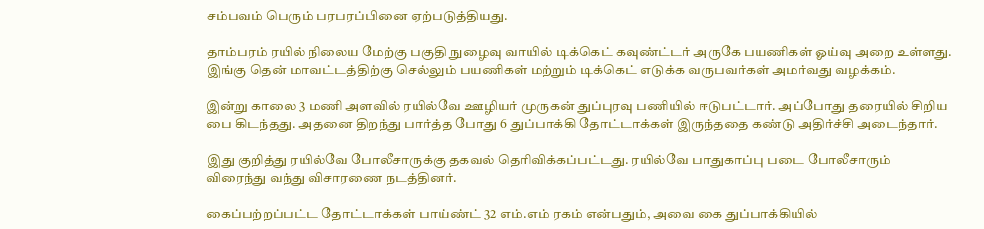சம்பவம் பெரும் பரபரப்பினை ஏற்படுத்தியது.

தாம்பரம் ரயில் நிலைய மேற்கு பகுதி நுழைவு வாயில் டிக்கெட் கவுண்ட்டர் அருகே பயணிகள் ஓய்வு அறை உள்ளது. இங்கு தென் மாவட்டத்திற்கு செல்லும் பயணிகள் மற்றும் டிக்கெட் எடுக்க வருபவர்கள் அமர்வது வழக்கம்.

இன்று காலை 3 மணி அளவில் ரயில்வே ஊழியர் முருகன் துப்புரவு பணியில் ஈடுபட்டார். அப்போது தரையில் சிறிய பை கிடந்தது. அதனை திறந்து பார்த்த போது 6 துப்பாக்கி தோட்டாக்கள் இருந்ததை கண்டு அதிர்ச்சி அடைந்தார்.

இது குறித்து ரயில்வே போலீசாருக்கு தகவல் தெரிவிக்கப்பட்டது. ரயில்வே பாதுகாப்பு படை போலீசாரும் விரைந்து வந்து விசாரணை நடத்தினர்.

கைப்பற்றப்பட்ட தோட்டாக்கள் பாய்ண்ட் 32 எம்.எம் ரகம் என்பதும், அவை கை துப்பாக்கியில்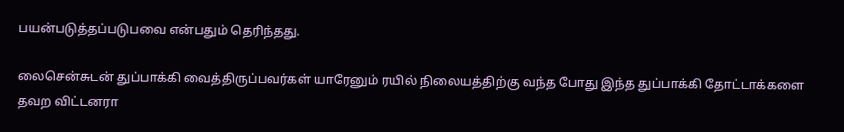பயன்படுத்தப்படுபவை என்பதும் தெரிந்தது.

லைசென்சுடன் துப்பாக்கி வைத்திருப்பவர்கள் யாரேனும் ரயில் நிலையத்திற்கு வந்த போது இந்த துப்பாக்கி தோட்டாக்களை தவற விட்டனரா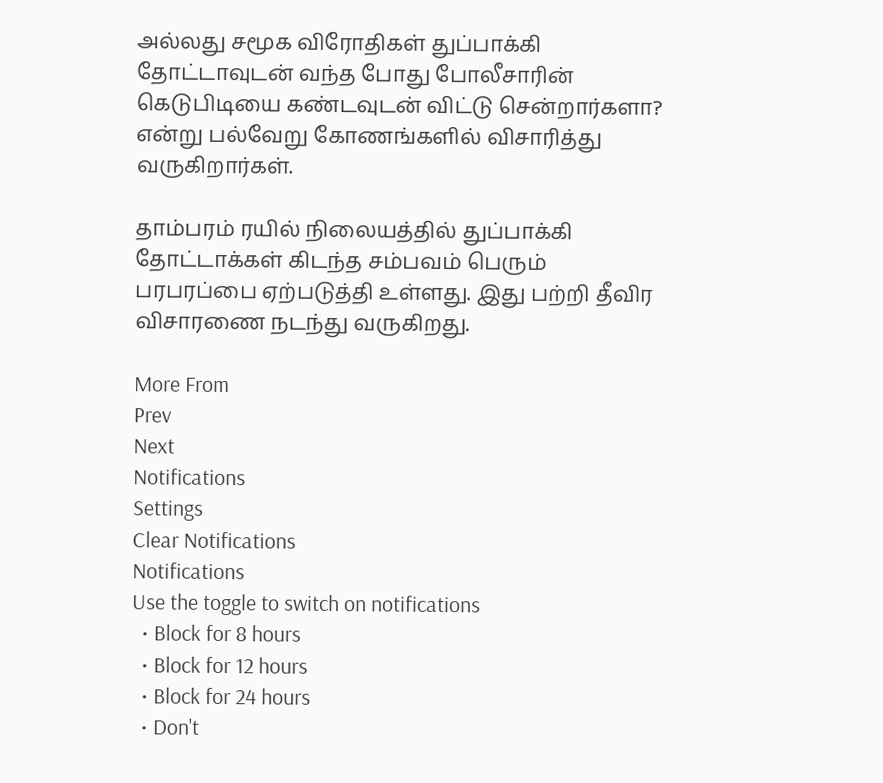அல்லது சமூக விரோதிகள் துப்பாக்கி தோட்டாவுடன் வந்த போது போலீசாரின் கெடுபிடியை கண்டவுடன் விட்டு சென்றார்களா? என்று பல்வேறு கோணங்களில் விசாரித்து வருகிறார்கள்.

தாம்பரம் ரயில் நிலையத்தில் துப்பாக்கி தோட்டாக்கள் கிடந்த சம்பவம் பெரும் பரபரப்பை ஏற்படுத்தி உள்ளது. இது பற்றி தீவிர விசாரணை நடந்து வருகிறது.

More From
Prev
Next
Notifications
Settings
Clear Notifications
Notifications
Use the toggle to switch on notifications
  • Block for 8 hours
  • Block for 12 hours
  • Block for 24 hours
  • Don't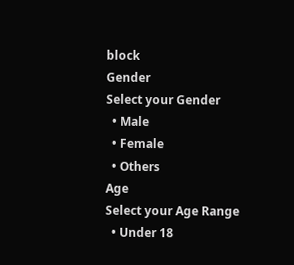block
Gender
Select your Gender
  • Male
  • Female
  • Others
Age
Select your Age Range
  • Under 18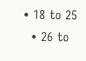• 18 to 25
  • 26 to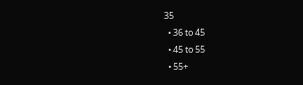35
  • 36 to 45
  • 45 to 55
  • 55+